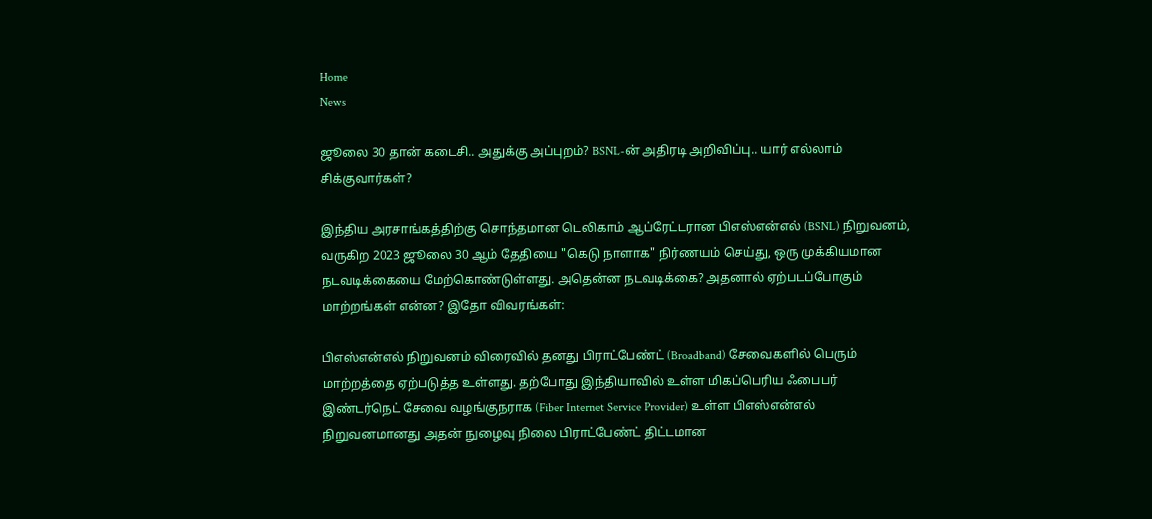Home
News

ஜூலை 30 தான் கடைசி.. அதுக்கு அப்புறம்? BSNL-ன் அதிரடி அறிவிப்பு.. யார் எல்லாம் சிக்குவார்கள்?

இந்திய அரசாங்கத்திற்கு சொந்தமான டெலிகாம் ஆப்ரேட்டரான பிஎஸ்என்எல் (BSNL) நிறுவனம், வருகிற 2023 ஜூலை 30 ஆம் தேதியை "கெடு நாளாக" நிர்ணயம் செய்து, ஒரு முக்கியமான நடவடிக்கையை மேற்கொண்டுள்ளது. அதென்ன நடவடிக்கை? அதனால் ஏற்படப்போகும் மாற்றங்கள் என்ன? இதோ விவரங்கள்:

பிஎஸ்என்எல் நிறுவனம் விரைவில் தனது பிராட்பேண்ட் (Broadband) சேவைகளில் பெரும் மாற்றத்தை ஏற்படுத்த உள்ளது. தற்போது இந்தியாவில் உள்ள மிகப்பெரிய ஃபைபர் இண்டர்நெட் சேவை வழங்குநராக (Fiber Internet Service Provider) உள்ள பிஎஸ்என்எல் நிறுவனமானது அதன் நுழைவு நிலை பிராட்பேண்ட் திட்டமான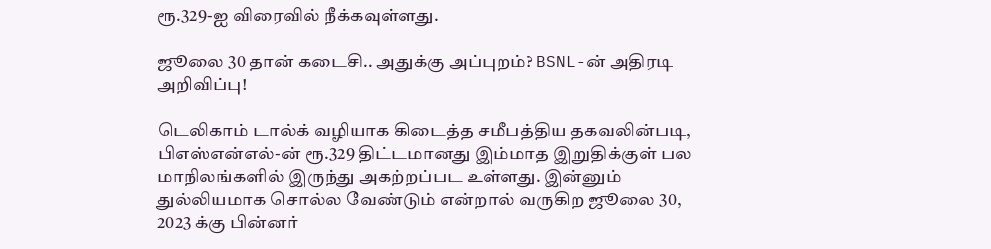ரூ.329-ஐ விரைவில் நீக்கவுள்ளது.

ஜூலை 30 தான் கடைசி.. அதுக்கு அப்புறம்? BSNL-ன் அதிரடி அறிவிப்பு!

டெலிகாம் டால்க் வழியாக கிடைத்த சமீபத்திய தகவலின்படி, பிஎஸ்என்எல்-ன் ரூ.329 திட்டமானது இம்மாத இறுதிக்குள் பல மாநிலங்களில் இருந்து அகற்றப்பட உள்ளது. இன்னும் துல்லியமாக சொல்ல வேண்டும் என்றால் வருகிற ஜூலை 30, 2023 க்கு பின்னர்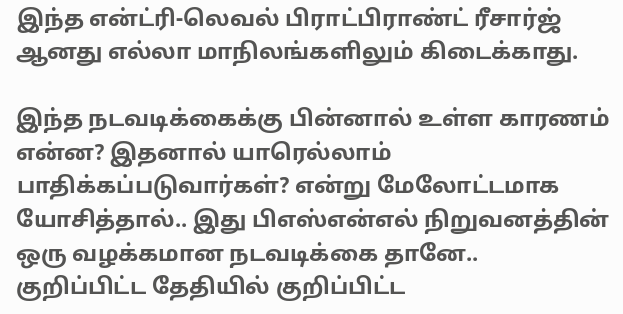இந்த என்ட்ரி-லெவல் பிராட்பிராண்ட் ரீசார்ஜ் ஆனது எல்லா மாநிலங்களிலும் கிடைக்காது.

இந்த நடவடிக்கைக்கு பின்னால் உள்ள காரணம் என்ன? இதனால் யாரெல்லாம் பாதிக்கப்படுவார்கள்? என்று மேலோட்டமாக யோசித்தால்.. இது பிஎஸ்என்எல் நிறுவனத்தின் ஒரு வழக்கமான நடவடிக்கை தானே.. குறிப்பிட்ட தேதியில் குறிப்பிட்ட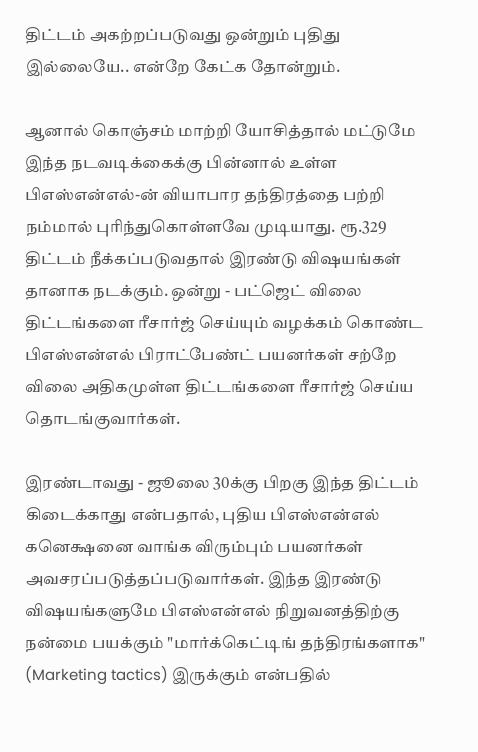திட்டம் அகற்றப்படுவது ஒன்றும் புதிது இல்லையே.. என்றே கேட்க தோன்றும்.

ஆனால் கொஞ்சம் மாற்றி யோசித்தால் மட்டுமே இந்த நடவடிக்கைக்கு பின்னால் உள்ள பிஎஸ்என்எல்-ன் வியாபார தந்திரத்தை பற்றி நம்மால் புரிந்துகொள்ளவே முடியாது. ரூ.329 திட்டம் நீக்கப்படுவதால் இரண்டு விஷயங்கள் தானாக நடக்கும். ஒன்று - பட்ஜெட் விலை திட்டங்களை ரீசார்ஜ் செய்யும் வழக்கம் கொண்ட பிஎஸ்என்எல் பிராட்பேண்ட் பயனர்கள் சற்றே விலை அதிகமுள்ள திட்டங்களை ரீசார்ஜ் செய்ய தொடங்குவார்கள்.

இரண்டாவது - ஜூலை 30க்கு பிறகு இந்த திட்டம் கிடைக்காது என்பதால், புதிய பிஎஸ்என்எல் கனெக்ஷனை வாங்க விரும்பும் பயனர்கள் அவசரப்படுத்தப்படுவார்கள். இந்த இரண்டு விஷயங்களுமே பிஎஸ்என்எல் நிறுவனத்திற்கு நன்மை பயக்கும் "மார்க்கெட்டிங் தந்திரங்களாக" (Marketing tactics) இருக்கும் என்பதில்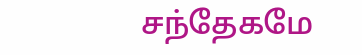சந்தேகமே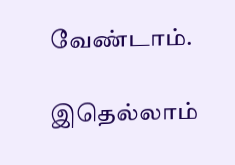வேண்டாம்.

இதெல்லாம்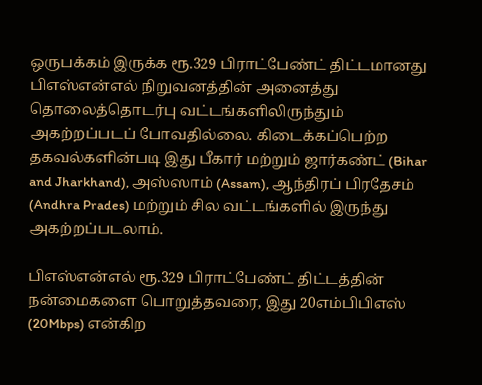ஒருபக்கம் இருக்க ரூ.329 பிராட்பேண்ட் திட்டமானது பிஎஸ்என்எல் நிறுவனத்தின் அனைத்து தொலைத்தொடர்பு வட்டங்களிலிருந்தும் அகற்றப்படப் போவதில்லை. கிடைக்கப்பெற்ற தகவல்களின்படி இது பீகார் மற்றும் ஜார்கண்ட் (Bihar and Jharkhand), அஸ்ஸாம் (Assam), ஆந்திரப் பிரதேசம் (Andhra Prades) மற்றும் சில வட்டங்களில் இருந்து அகற்றப்படலாம்.

பிஎஸ்என்எல் ரூ.329 பிராட்பேண்ட் திட்டத்தின் நன்மைகளை பொறுத்தவரை, இது 20எம்பிபிஎஸ் (20Mbps) என்கிற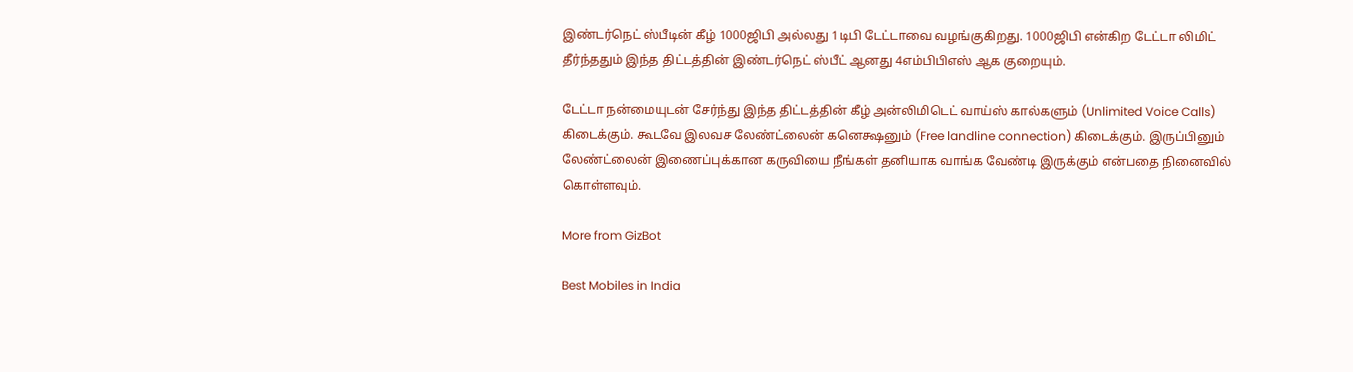இண்டர்நெட் ஸ்பீடின் கீழ் 1000ஜிபி அல்லது 1டிபி டேட்டாவை வழங்குகிறது. 1000ஜிபி என்கிற டேட்டா லிமிட் தீர்ந்ததும் இந்த திட்டத்தின் இண்டர்நெட் ஸ்பீட் ஆனது 4எம்பிபிஎஸ் ஆக குறையும்.

டேட்டா நன்மையுடன் சேர்ந்து இந்த திட்டத்தின் கீழ் அன்லிமிடெட் வாய்ஸ் கால்களும் (Unlimited Voice Calls) கிடைக்கும். கூடவே இலவச லேண்ட்லைன் கனெக்ஷனும் (Free landline connection) கிடைக்கும். இருப்பினும் லேண்ட்லைன் இணைப்புக்கான கருவியை நீங்கள் தனியாக வாங்க வேண்டி இருக்கும் என்பதை நினைவில் கொள்ளவும்.

More from GizBot

Best Mobiles in India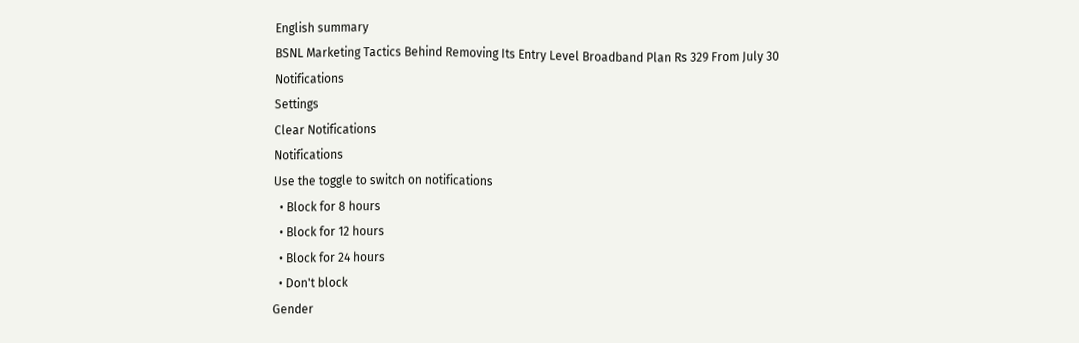English summary
BSNL Marketing Tactics Behind Removing Its Entry Level Broadband Plan Rs 329 From July 30
Notifications
Settings
Clear Notifications
Notifications
Use the toggle to switch on notifications
  • Block for 8 hours
  • Block for 12 hours
  • Block for 24 hours
  • Don't block
Gender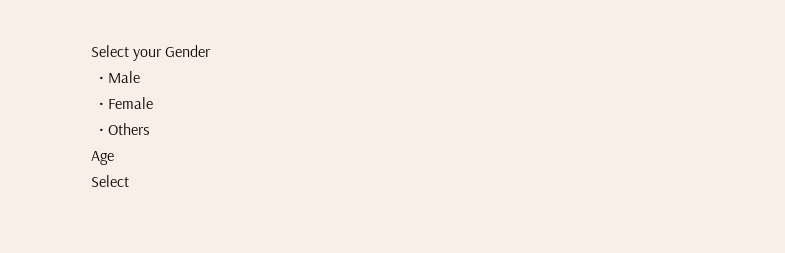Select your Gender
  • Male
  • Female
  • Others
Age
Select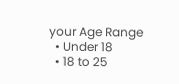your Age Range
  • Under 18
  • 18 to 25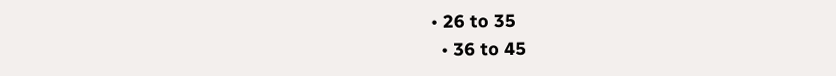• 26 to 35
  • 36 to 45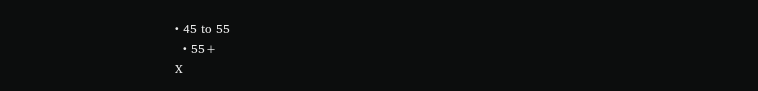• 45 to 55
  • 55+
X